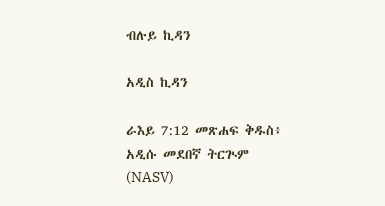ብሉይ ኪዳን

አዲስ ኪዳን

ራእይ 7:12 መጽሐፍ ቅዱስ፥ አዲሱ መደበኛ ትርጒም (NASV)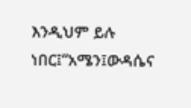እንዲህም ይሉ ነበር፤“አሜን፤ውዳሴና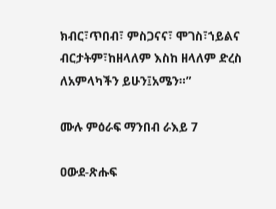ክብር፣ጥበብ፣ ምስጋናና፣ ሞገስ፣ኀይልና ብርታትም፣ከዘላለም እስከ ዘላለም ድረስ ለአምላካችን ይሁን፤አሜን።”

ሙሉ ምዕራፍ ማንበብ ራእይ 7

ዐውደ-ጽሑፍ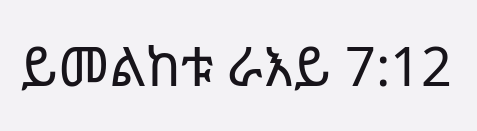ይመልከቱ ራእይ 7:12